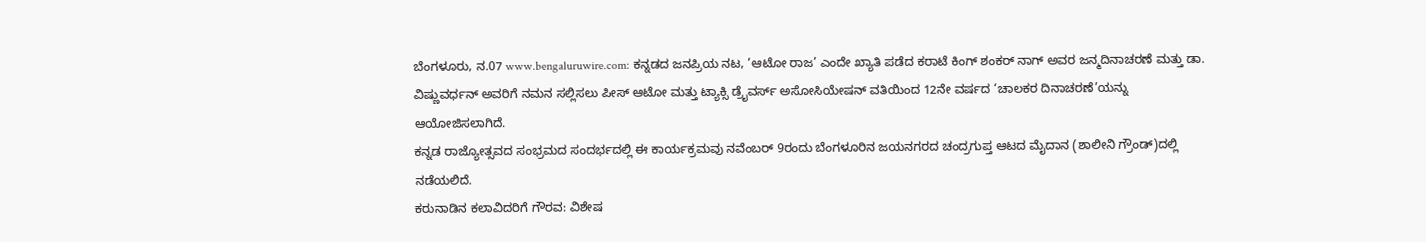ಬೆಂಗಳೂರು, ನ.07 www.bengaluruwire.com: ಕನ್ನಡದ ಜನಪ್ರಿಯ ನಟ, ‘ಆಟೋ ರಾಜ’ ಎಂದೇ ಖ್ಯಾತಿ ಪಡೆದ ಕರಾಟೆ ಕಿಂಗ್ ಶಂಕರ್ ನಾಗ್ ಅವರ ಜನ್ಮದಿನಾಚರಣೆ ಮತ್ತು ಡಾ. ವಿಷ್ಣುವರ್ಧನ್ ಅವರಿಗೆ ನಮನ ಸಲ್ಲಿಸಲು ಪೀಸ್ ಆಟೋ ಮತ್ತು ಟ್ಯಾಕ್ಸಿ ಡ್ರೈವರ್ಸ್ ಅಸೋಸಿಯೇಷನ್ ವತಿಯಿಂದ 12ನೇ ವರ್ಷದ ‘ಚಾಲಕರ ದಿನಾಚರಣೆ’ಯನ್ನು ಆಯೋಜಿಸಲಾಗಿದೆ.
ಕನ್ನಡ ರಾಜ್ಯೋತ್ಸವದ ಸಂಭ್ರಮದ ಸಂದರ್ಭದಲ್ಲಿ ಈ ಕಾರ್ಯಕ್ರಮವು ನವೆಂಬರ್ 9ರಂದು ಬೆಂಗಳೂರಿನ ಜಯನಗರದ ಚಂದ್ರಗುಪ್ತ ಆಟದ ಮೈದಾನ (ಶಾಲೀನಿ ಗ್ರೌಂಡ್)ದಲ್ಲಿ ನಡೆಯಲಿದೆ.
ಕರುನಾಡಿನ ಕಲಾವಿದರಿಗೆ ಗೌರವ: ವಿಶೇಷ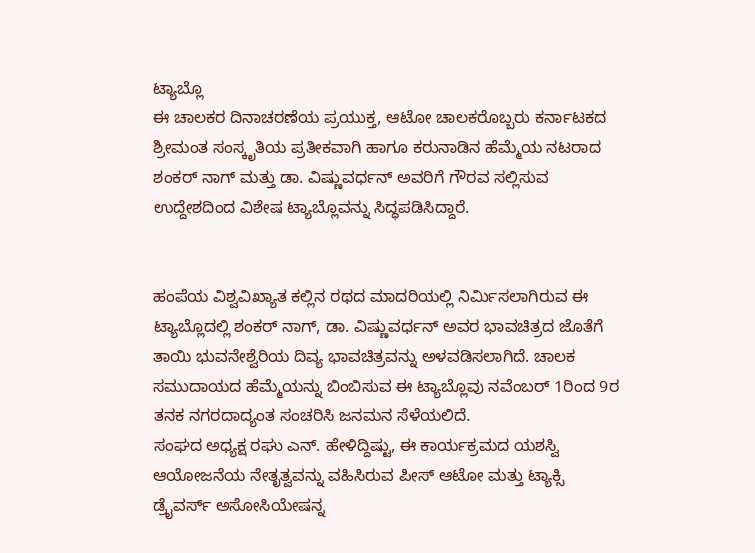ಟ್ಯಾಬ್ಲೊ
ಈ ಚಾಲಕರ ದಿನಾಚರಣೆಯ ಪ್ರಯುಕ್ತ, ಆಟೋ ಚಾಲಕರೊಬ್ಬರು ಕರ್ನಾಟಕದ ಶ್ರೀಮಂತ ಸಂಸ್ಕೃತಿಯ ಪ್ರತೀಕವಾಗಿ ಹಾಗೂ ಕರುನಾಡಿನ ಹೆಮ್ಮೆಯ ನಟರಾದ ಶಂಕರ್ ನಾಗ್ ಮತ್ತು ಡಾ. ವಿಷ್ಣುವರ್ಧನ್ ಅವರಿಗೆ ಗೌರವ ಸಲ್ಲಿಸುವ ಉದ್ದೇಶದಿಂದ ವಿಶೇಷ ಟ್ಯಾಬ್ಲೊವನ್ನು ಸಿದ್ಧಪಡಿಸಿದ್ದಾರೆ.


ಹಂಪೆಯ ವಿಶ್ವವಿಖ್ಯಾತ ಕಲ್ಲಿನ ರಥದ ಮಾದರಿಯಲ್ಲಿ ನಿರ್ಮಿಸಲಾಗಿರುವ ಈ ಟ್ಯಾಬ್ಲೊದಲ್ಲಿ ಶಂಕರ್ ನಾಗ್, ಡಾ. ವಿಷ್ಣುವರ್ಧನ್ ಅವರ ಭಾವಚಿತ್ರದ ಜೊತೆಗೆ ತಾಯಿ ಭುವನೇಶ್ವೆರಿಯ ದಿವ್ಯ ಭಾವಚಿತ್ರವನ್ನು ಅಳವಡಿಸಲಾಗಿದೆ. ಚಾಲಕ ಸಮುದಾಯದ ಹೆಮ್ಮೆಯನ್ನು ಬಿಂಬಿಸುವ ಈ ಟ್ಯಾಬ್ಲೊವು ನವೆಂಬರ್ 1ರಿಂದ 9ರ ತನಕ ನಗರದಾದ್ಯಂತ ಸಂಚರಿಸಿ ಜನಮನ ಸೆಳೆಯಲಿದೆ.
ಸಂಘದ ಅಧ್ಯಕ್ಷ ರಘು ಎನ್. ಹೇಳಿದ್ದಿಷ್ಟು, ಈ ಕಾರ್ಯಕ್ರಮದ ಯಶಸ್ವಿ ಆಯೋಜನೆಯ ನೇತೃತ್ವವನ್ನು ವಹಿಸಿರುವ ಪೀಸ್ ಆಟೋ ಮತ್ತು ಟ್ಯಾಕ್ಸಿ ಡ್ರೈವರ್ಸ್ ಅಸೋಸಿಯೇಷನ್ನ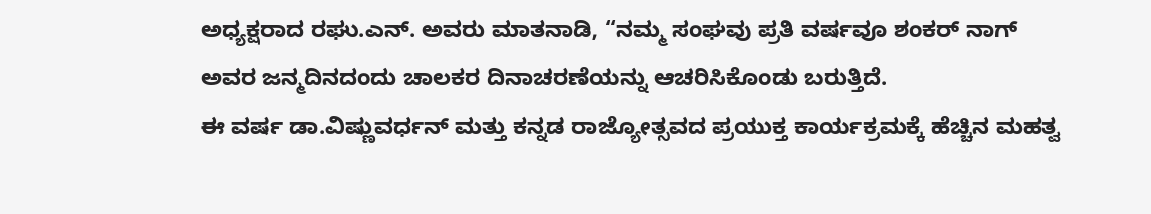ಅಧ್ಯಕ್ಷರಾದ ರಘು.ಎನ್. ಅವರು ಮಾತನಾಡಿ, “ನಮ್ಮ ಸಂಘವು ಪ್ರತಿ ವರ್ಷವೂ ಶಂಕರ್ ನಾಗ್ ಅವರ ಜನ್ಮದಿನದಂದು ಚಾಲಕರ ದಿನಾಚರಣೆಯನ್ನು ಆಚರಿಸಿಕೊಂಡು ಬರುತ್ತಿದೆ.
ಈ ವರ್ಷ ಡಾ.ವಿಷ್ಣುವರ್ಧನ್ ಮತ್ತು ಕನ್ನಡ ರಾಜ್ಯೋತ್ಸವದ ಪ್ರಯುಕ್ತ ಕಾರ್ಯಕ್ರಮಕ್ಕೆ ಹೆಚ್ಚಿನ ಮಹತ್ವ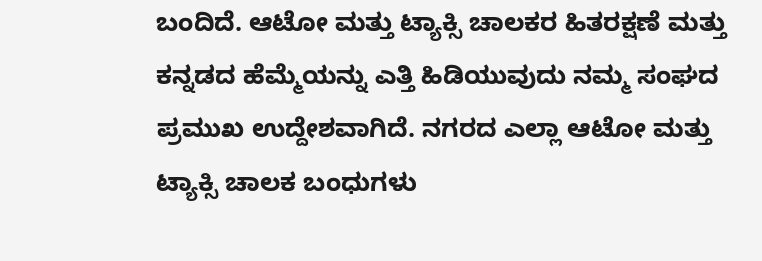ಬಂದಿದೆ. ಆಟೋ ಮತ್ತು ಟ್ಯಾಕ್ಸಿ ಚಾಲಕರ ಹಿತರಕ್ಷಣೆ ಮತ್ತು ಕನ್ನಡದ ಹೆಮ್ಮೆಯನ್ನು ಎತ್ತಿ ಹಿಡಿಯುವುದು ನಮ್ಮ ಸಂಘದ ಪ್ರಮುಖ ಉದ್ದೇಶವಾಗಿದೆ. ನಗರದ ಎಲ್ಲಾ ಆಟೋ ಮತ್ತು ಟ್ಯಾಕ್ಸಿ ಚಾಲಕ ಬಂಧುಗಳು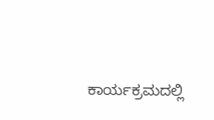ಕಾರ್ಯಕ್ರಮದಲ್ಲಿ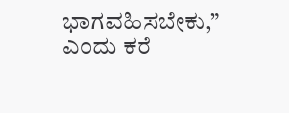ಭಾಗವಹಿಸಬೇಕು,” ಎಂದು ಕರೆ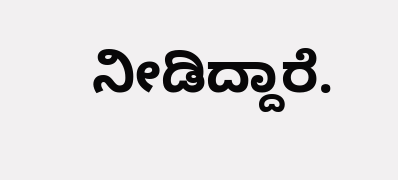ನೀಡಿದ್ದಾರೆ.